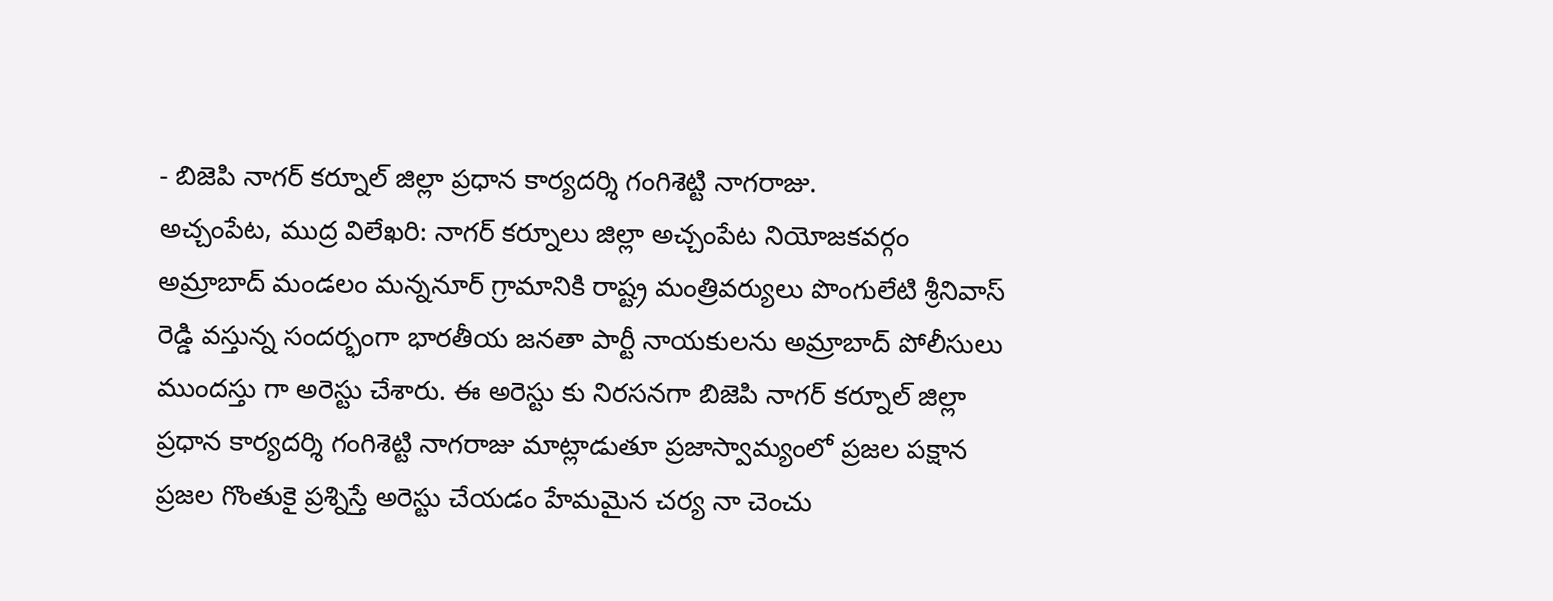- బిజెపి నాగర్ కర్నూల్ జిల్లా ప్రధాన కార్యదర్శి గంగిశెట్టి నాగరాజు.
అచ్చంపేట, ముద్ర విలేఖరి: నాగర్ కర్నూలు జిల్లా అచ్చంపేట నియోజకవర్గం అమ్రాబాద్ మండలం మన్ననూర్ గ్రామానికి రాష్ట్ర మంత్రివర్యులు పొంగులేటి శ్రీనివాస్ రెడ్డి వస్తున్న సందర్భంగా భారతీయ జనతా పార్టీ నాయకులను అమ్రాబాద్ పోలీసులు ముందస్తు గా అరెస్టు చేశారు. ఈ అరెస్టు కు నిరసనగా బిజెపి నాగర్ కర్నూల్ జిల్లా ప్రధాన కార్యదర్శి గంగిశెట్టి నాగరాజు మాట్లాడుతూ ప్రజాస్వామ్యంలో ప్రజల పక్షాన ప్రజల గొంతుకై ప్రశ్నిస్తే అరెస్టు చేయడం హేమమైన చర్య నా చెంచు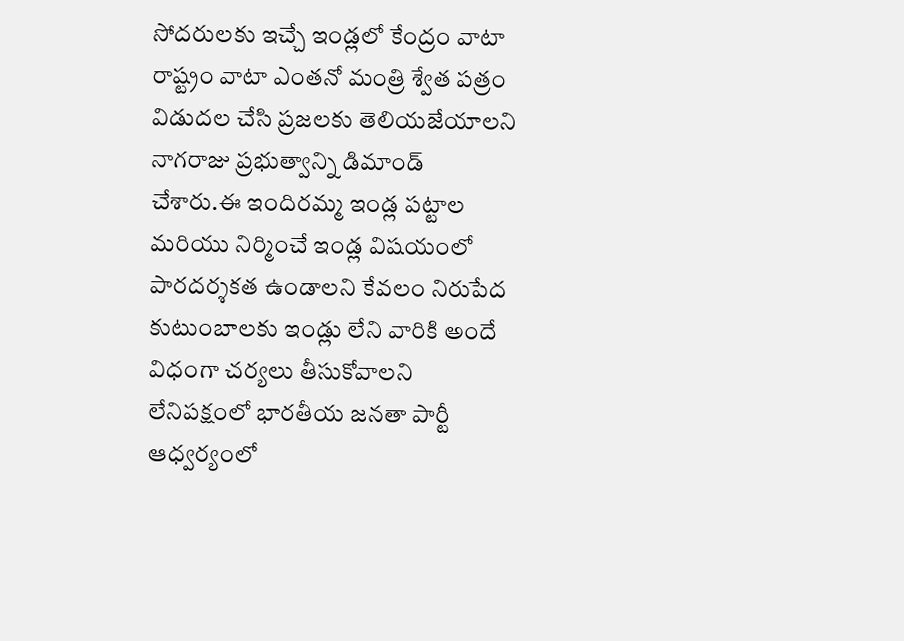సోదరులకు ఇచ్చే ఇండ్లలో కేంద్రం వాటా రాష్ట్రం వాటా ఎంతనో మంత్రి శ్వేత పత్రం విడుదల చేసి ప్రజలకు తెలియజేయాలని నాగరాజు ప్రభుత్వాన్ని డిమాండ్ చేశారు.ఈ ఇందిరమ్మ ఇండ్ల పట్టాల మరియు నిర్మించే ఇండ్ల విషయంలో పారదర్శకత ఉండాలని కేవలం నిరుపేద కుటుంబాలకు ఇండ్లు లేని వారికి అందే విధంగా చర్యలు తీసుకోవాలని లేనిపక్షంలో భారతీయ జనతా పార్టీ ఆధ్వర్యంలో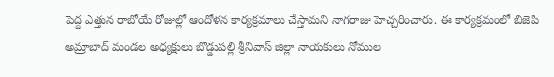పెద్ద ఎత్తున రాబోయే రోజుల్లో ఆందోళన కార్యక్రమాలు చేస్తామని నాగరాజు హెచ్చరించారు. ఈ కార్యక్రమంలో బిజెపి అమ్రాబాద్ మండల అధ్యక్షులు బొడ్డుపల్లి శ్రీనివాస్ జిల్లా నాయకులు నోముల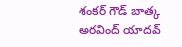శంకర్ గౌడ్ బాత్క అరవింద్ యాదవ్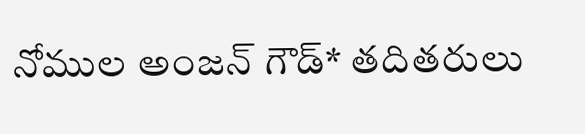నోముల అంజన్ గౌడ్* తదితరులు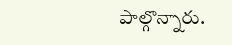పాల్గొన్నారు.